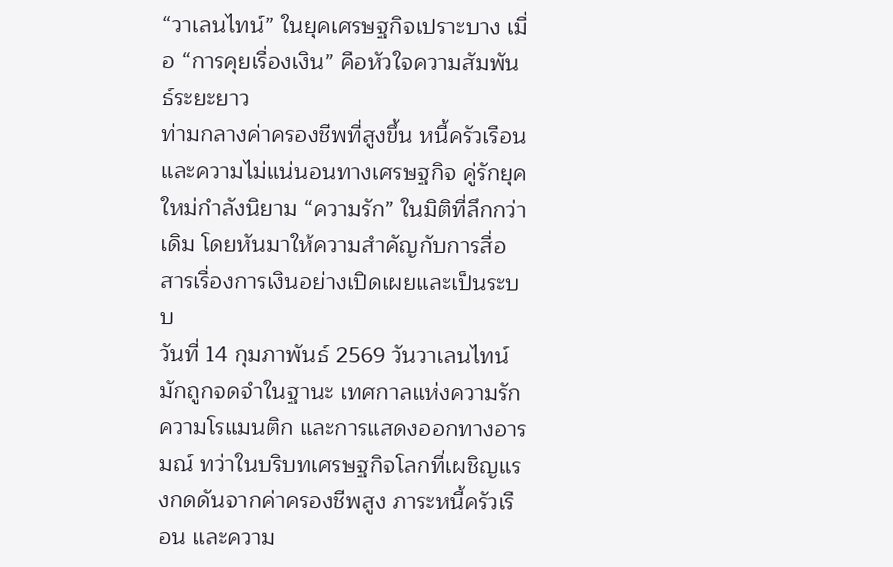“วาเลนไทน์” ในยุคเศรษฐกิจเปราะบาง เมื่อ “การคุยเรื่องเงิน” คือหัวใจความสัมพันธ์ระยะยาว
ท่ามกลางค่าครองชีพที่สูงขึ้น หนี้ครัวเรือน และความไม่แน่นอนทางเศรษฐกิจ คู่รักยุคใหม่กำลังนิยาม “ความรัก” ในมิติที่ลึกกว่าเดิม โดยหันมาให้ความสำคัญกับการสื่อสารเรื่องการเงินอย่างเปิดเผยและเป็นระบบ
วันที่ 14 กุมภาพันธ์ 2569 วันวาเลนไทน์ มักถูกจดจำในฐานะ เทศกาลแห่งความรัก ความโรแมนติก และการแสดงออกทางอารมณ์ ทว่าในบริบทเศรษฐกิจโลกที่เผชิญแรงกดดันจากค่าครองชีพสูง ภาระหนี้ครัวเรือน และความ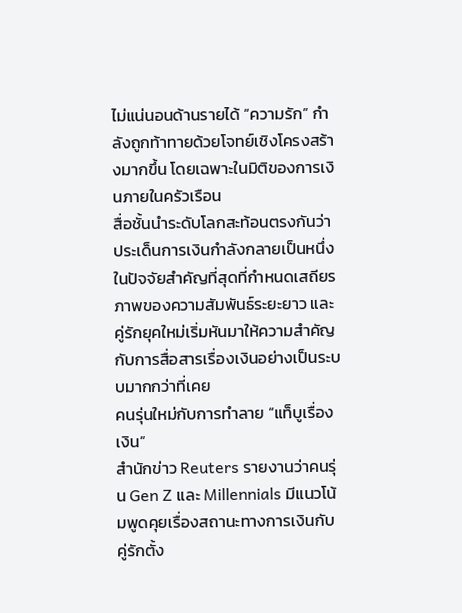ไม่แน่นอนด้านรายได้ “ความรัก” กำลังถูกท้าทายด้วยโจทย์เชิงโครงสร้างมากขึ้น โดยเฉพาะในมิติของการเงินภายในครัวเรือน
สื่อชั้นนำระดับโลกสะท้อนตรงกันว่า ประเด็นการเงินกำลังกลายเป็นหนึ่งในปัจจัยสำคัญที่สุดที่กำหนดเสถียรภาพของความสัมพันธ์ระยะยาว และคู่รักยุคใหม่เริ่มหันมาให้ความสำคัญกับการสื่อสารเรื่องเงินอย่างเป็นระบบมากกว่าที่เคย
คนรุ่นใหม่กับการทำลาย “แท็บูเรื่องเงิน”
สำนักข่าว Reuters รายงานว่าคนรุ่น Gen Z และ Millennials มีแนวโน้มพูดคุยเรื่องสถานะทางการเงินกับคู่รักตั้ง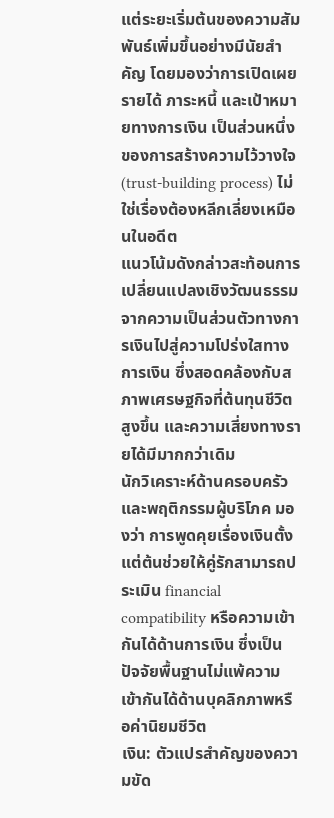แต่ระยะเริ่มต้นของความสัมพันธ์เพิ่มขึ้นอย่างมีนัยสำคัญ โดยมองว่าการเปิดเผยรายได้ ภาระหนี้ และเป้าหมายทางการเงิน เป็นส่วนหนึ่งของการสร้างความไว้วางใจ (trust-building process) ไม่ใช่เรื่องต้องหลีกเลี่ยงเหมือนในอดีต
แนวโน้มดังกล่าวสะท้อนการเปลี่ยนแปลงเชิงวัฒนธรรมจากความเป็นส่วนตัวทางการเงินไปสู่ความโปร่งใสทางการเงิน ซึ่งสอดคล้องกับสภาพเศรษฐกิจที่ต้นทุนชีวิตสูงขึ้น และความเสี่ยงทางรายได้มีมากกว่าเดิม
นักวิเคราะห์ด้านครอบครัวและพฤติกรรมผู้บริโภค มองว่า การพูดคุยเรื่องเงินตั้งแต่ต้นช่วยให้คู่รักสามารถประเมิน financial compatibility หรือความเข้ากันได้ด้านการเงิน ซึ่งเป็นปัจจัยพื้นฐานไม่แพ้ความเข้ากันได้ด้านบุคลิกภาพหรือค่านิยมชีวิต
เงิน: ตัวแปรสำคัญของความขัด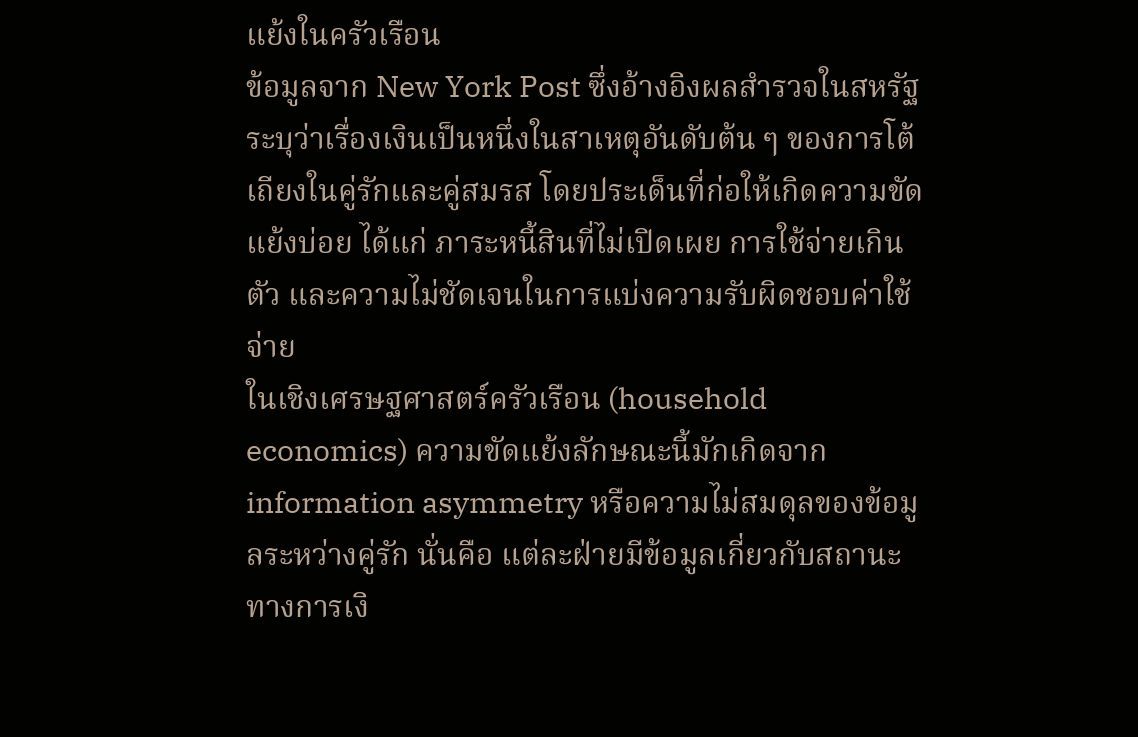แย้งในครัวเรือน
ข้อมูลจาก New York Post ซึ่งอ้างอิงผลสำรวจในสหรัฐ ระบุว่าเรื่องเงินเป็นหนึ่งในสาเหตุอันดับต้น ๆ ของการโต้เถียงในคู่รักและคู่สมรส โดยประเด็นที่ก่อให้เกิดความขัดแย้งบ่อย ได้แก่ ภาระหนี้สินที่ไม่เปิดเผย การใช้จ่ายเกินตัว และความไม่ชัดเจนในการแบ่งความรับผิดชอบค่าใช้จ่าย
ในเชิงเศรษฐศาสตร์ครัวเรือน (household economics) ความขัดแย้งลักษณะนี้มักเกิดจาก information asymmetry หรือความไม่สมดุลของข้อมูลระหว่างคู่รัก นั่นคือ แต่ละฝ่ายมีข้อมูลเกี่ยวกับสถานะทางการเงิ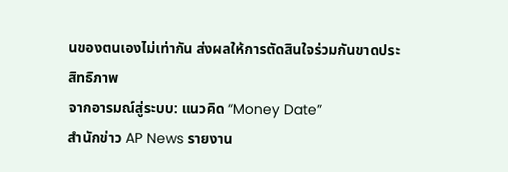นของตนเองไม่เท่ากัน ส่งผลให้การตัดสินใจร่วมกันขาดประสิทธิภาพ
จากอารมณ์สู่ระบบ: แนวคิด “Money Date”
สำนักข่าว AP News รายงาน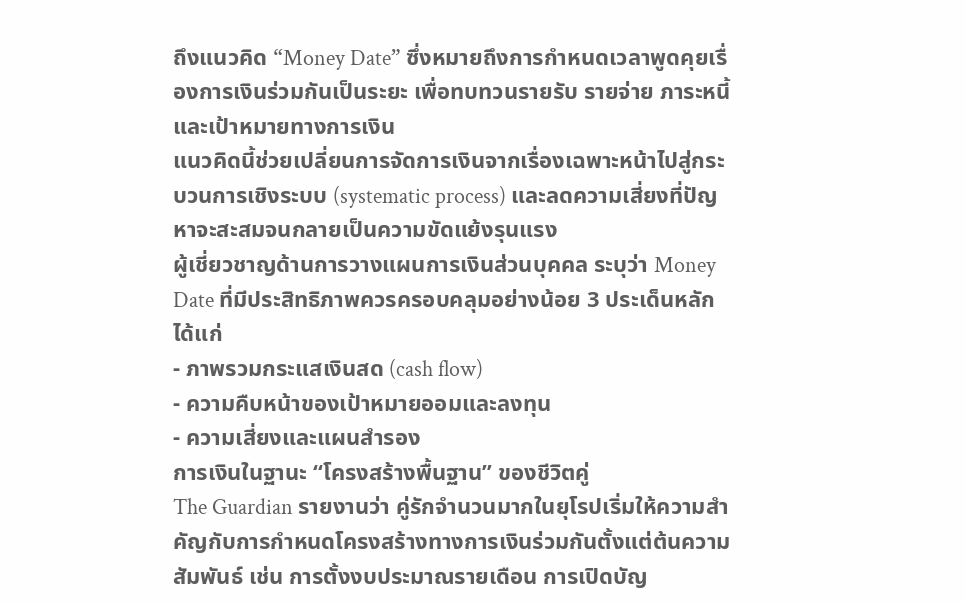ถึงแนวคิด “Money Date” ซึ่งหมายถึงการกำหนดเวลาพูดคุยเรื่องการเงินร่วมกันเป็นระยะ เพื่อทบทวนรายรับ รายจ่าย ภาระหนี้ และเป้าหมายทางการเงิน
แนวคิดนี้ช่วยเปลี่ยนการจัดการเงินจากเรื่องเฉพาะหน้าไปสู่กระบวนการเชิงระบบ (systematic process) และลดความเสี่ยงที่ปัญหาจะสะสมจนกลายเป็นความขัดแย้งรุนแรง
ผู้เชี่ยวชาญด้านการวางแผนการเงินส่วนบุคคล ระบุว่า Money Date ที่มีประสิทธิภาพควรครอบคลุมอย่างน้อย 3 ประเด็นหลัก ได้แก่
- ภาพรวมกระแสเงินสด (cash flow)
- ความคืบหน้าของเป้าหมายออมและลงทุน
- ความเสี่ยงและแผนสำรอง
การเงินในฐานะ “โครงสร้างพื้นฐาน” ของชีวิตคู่
The Guardian รายงานว่า คู่รักจำนวนมากในยุโรปเริ่มให้ความสำคัญกับการกำหนดโครงสร้างทางการเงินร่วมกันตั้งแต่ต้นความสัมพันธ์ เช่น การตั้งงบประมาณรายเดือน การเปิดบัญ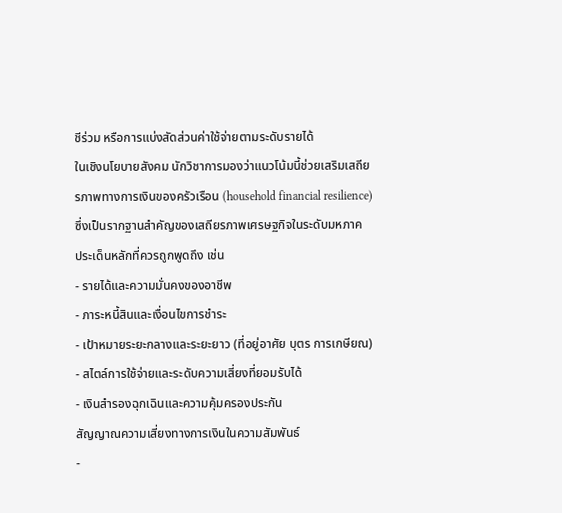ชีร่วม หรือการแบ่งสัดส่วนค่าใช้จ่ายตามระดับรายได้
ในเชิงนโยบายสังคม นักวิชาการมองว่าแนวโน้มนี้ช่วยเสริมเสถียรภาพทางการเงินของครัวเรือน (household financial resilience) ซึ่งเป็นรากฐานสำคัญของเสถียรภาพเศรษฐกิจในระดับมหภาค
ประเด็นหลักที่ควรถูกพูดถึง เช่น
- รายได้และความมั่นคงของอาชีพ
- ภาระหนี้สินและเงื่อนไขการชำระ
- เป้าหมายระยะกลางและระยะยาว (ที่อยู่อาศัย บุตร การเกษียณ)
- สไตล์การใช้จ่ายและระดับความเสี่ยงที่ยอมรับได้
- เงินสำรองฉุกเฉินและความคุ้มครองประกัน
สัญญาณความเสี่ยงทางการเงินในความสัมพันธ์
-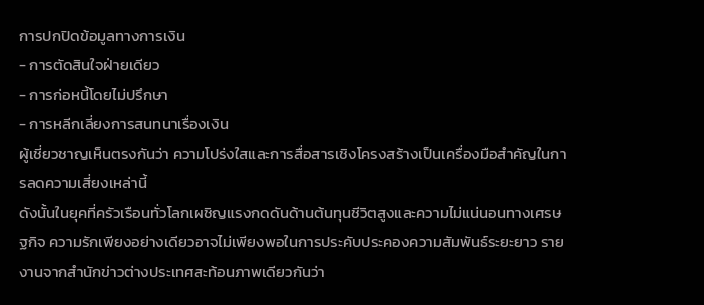การปกปิดข้อมูลทางการเงิน
- การตัดสินใจฝ่ายเดียว
- การก่อหนี้โดยไม่ปรึกษา
- การหลีกเลี่ยงการสนทนาเรื่องเงิน
ผู้เชี่ยวชาญเห็นตรงกันว่า ความโปร่งใสและการสื่อสารเชิงโครงสร้างเป็นเครื่องมือสำคัญในการลดความเสี่ยงเหล่านี้
ดังนั้นในยุคที่ครัวเรือนทั่วโลกเผชิญแรงกดดันด้านต้นทุนชีวิตสูงและความไม่แน่นอนทางเศรษฐกิจ ความรักเพียงอย่างเดียวอาจไม่เพียงพอในการประคับประคองความสัมพันธ์ระยะยาว รายงานจากสำนักข่าวต่างประเทศสะท้อนภาพเดียวกันว่า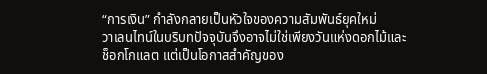“การเงิน” กำลังกลายเป็นหัวใจของความสัมพันธ์ยุคใหม่
วาเลนไทน์ในบริบทปัจจุบันจึงอาจไม่ใช่เพียงวันแห่งดอกไม้และช็อกโกแลต แต่เป็นโอกาสสำคัญของ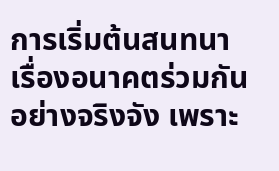การเริ่มต้นสนทนาเรื่องอนาคตร่วมกันอย่างจริงจัง เพราะ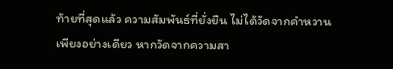ท้ายที่สุดแล้ว ความสัมพันธ์ที่ยั่งยืน ไม่ได้วัดจากคำหวานเพียงอย่างเดียว หากวัดจากความสา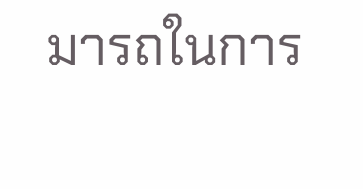มารถในการ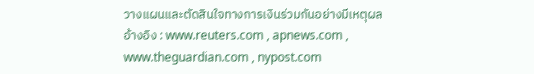วางแผนและตัดสินใจทางการเงินร่วมกันอย่างมีเหตุผล
อ้างอิง : www.reuters.com , apnews.com , www.theguardian.com , nypost.com